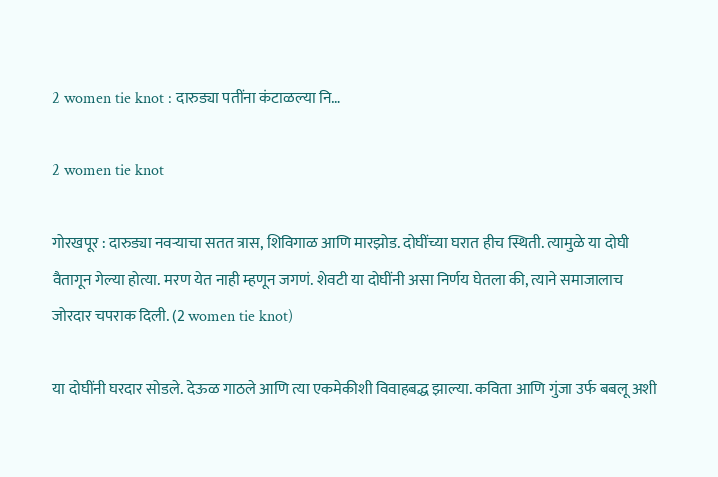2 women tie knot : दारुड्या पतींना कंटाळल्या नि…

2 women tie knot

गोरखपूर : दारुड्या नवऱ्याचा सतत त्रास, शिविगाळ आणि मारझोड. दोघींच्या घरात हीच स्थिती. त्यामुळे या दोघी वैतागून गेल्या होत्या. मरण येत नाही म्हणून जगणं. शेवटी या दोघींनी असा निर्णय घेतला की, त्याने समाजालाच जोरदार चपराक दिली. (2 women tie knot)

या दोघींनी घरदार सोडले. देऊळ गाठले आणि त्या एकमेकीशी विवाहबद्ध झाल्या. कविता आणि गुंजा उर्फ बबलू अशी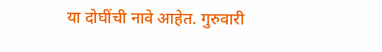या दोघींची नावे आहेत. गुरुवारी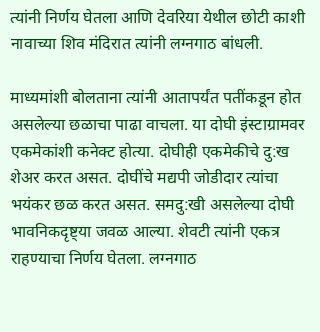त्यांनी निर्णय घेतला आणि देवरिया येथील छोटी काशी नावाच्या शिव मंदिरात त्यांनी लग्नगाठ बांधली.

माध्यमांशी बोलताना त्यांनी आतापर्यंत पतींकडून होत असलेल्या छळाचा पाढा वाचला. या दोघी इंस्टाग्रामवर एकमेकांशी कनेक्ट होत्या. दोघीही एकमेकीचे दु:ख शेअर करत असत. दोघींचे मद्यपी जोडीदार त्यांचा भयंकर छळ करत असत. समदु:खी असलेल्या दोघी भावनिकदृष्ट्या जवळ आल्या. शेवटी त्यांनी एकत्र राहण्याचा निर्णय घेतला. लग्नगाठ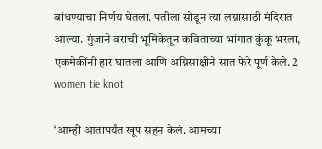बांधण्याचा निर्णय घेतला. पतीला सोडून त्या लग्नासाठी मंदिरात आल्या. गुंजाने वराची भूमिकेतून कविताच्या भांगात कुंकू भरला, एकमेकींनी हार घातला आणि अग्निसाक्षीने सात फेरे पूर्ण केले. 2 women tie knot

‘आम्ही आतापर्यंत खूप सहन केलं. आमच्या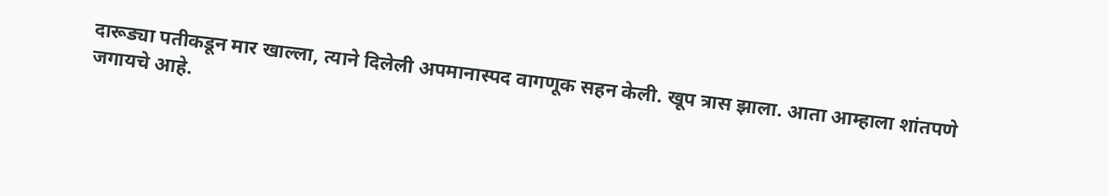दारूड्या पतीकडून मार खाल्ला, त्याने दिलेली अपमानास्पद वागणूक सहन केली. खूप त्रास झाला. आता आम्हाला शांतपणे जगायचे आहे.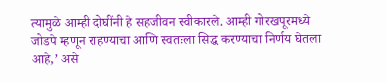त्यामुळे आम्ही दोघींनी हे सहजीवन स्वीकारले. आम्ही गोरखपूरमध्ये जोडपे म्हणून राहण्याचा आणि स्वतःला सिद्ध करण्याचा निर्णय घेतला आहे,’ असे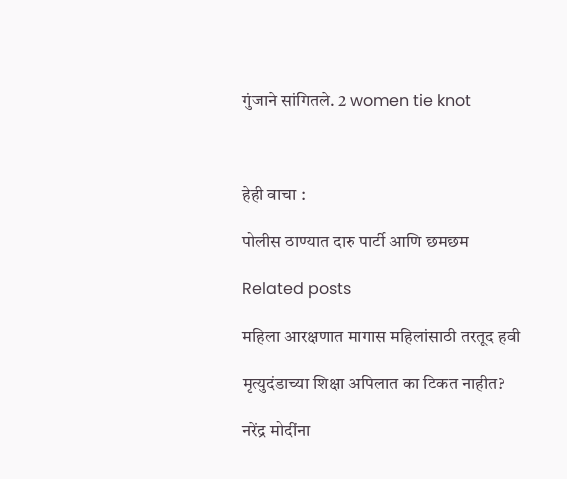गुंजाने सांगितले. 2 women tie knot



हेही वाचा :

पोलीस ठाण्यात दारु पार्टी आणि छमछम

Related posts

महिला आरक्षणात मागास महिलांसाठी तरतूद हवी

मृत्युदंडाच्या शिक्षा अपिलात का टिकत नाहीत?

नरेंद्र मोदींना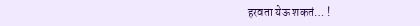हरवता येऊ शकतं… !